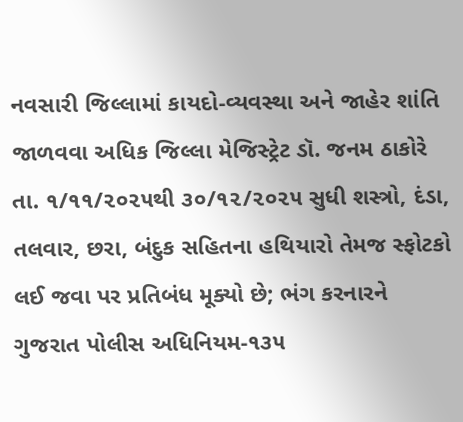નવસારી જિલ્લામાં કાયદો-વ્યવસ્થા અને જાહેર શાંતિ જાળવવા અધિક જિલ્લા મેજિસ્ટ્રેટ ડૉ. જનમ ઠાકોરે તા. ૧/૧૧/૨૦૨૫થી ૩૦/૧૨/૨૦૨૫ સુધી શસ્ત્રો, દંડા, તલવાર, છરા, બંદુક સહિતના હથિયારો તેમજ સ્ફોટકો લઈ જવા પર પ્રતિબંધ મૂક્યો છે; ભંગ કરનારને ગુજરાત પોલીસ અધિનિયમ-૧૩૫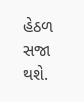હેઠળ સજા થશે.